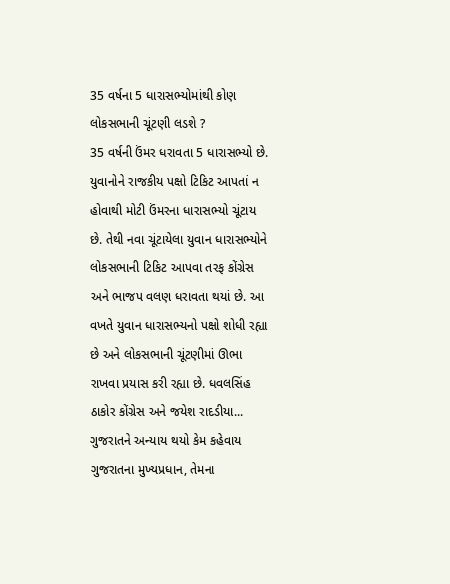35 વર્ષના 5 ધારાસભ્યોમાંથી કોણ લોકસભાની ચૂંટણી લડશે ?
35 વર્ષની ઉંમર ધરાવતા 5 ધારાસભ્યો છે. યુવાનોને રાજકીય પક્ષો ટિકિટ આપતાં ન હોવાથી મોટી ઉંમરના ધારાસભ્યો ચૂંટાય છે. તેથી નવા ચૂંટાયેલા યુવાન ધારાસભ્યોને લોકસભાની ટિકિટ આપવા તરફ કોંગ્રેસ અને ભાજપ વલણ ધરાવતા થયાં છે. આ વખતે યુવાન ધારાસભ્યનો પક્ષો શોધી રહ્યા છે અને લોકસભાની ચૂંટણીમાં ઊભા રાખવા પ્રયાસ કરી રહ્યા છે. ધવલસિંહ ઠાકોર કોંગ્રેસ અને જયેશ રાદડીયા...
ગુજરાતને અન્યાય થયો કેમ કહેવાય
ગુજરાતના મુખ્યપ્રધાન, તેમના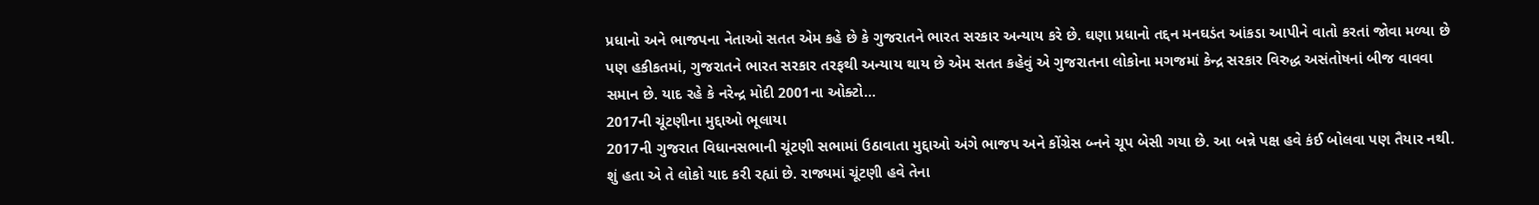પ્રધાનો અને ભાજપના નેતાઓ સતત એમ કહે છે કે ગુજરાતને ભારત સરકાર અન્યાય કરે છે. ઘણા પ્રધાનો તદ્દન મનઘડંત આંકડા આપીને વાતો કરતાં જોવા મળ્યા છે પણ હકીકતમાં, ગુજરાતને ભારત સરકાર તરફથી અન્યાય થાય છે એમ સતત કહેવું એ ગુજરાતના લોકોના મગજમાં કેન્દ્ર સરકાર વિરુદ્ધ અસંતોષનાં બીજ વાવવા સમાન છે. યાદ રહે કે નરેન્દ્ર મોદી 2001ના ઓક્ટો...
2017ની ચૂંટણીના મુદ્દાઓ ભૂલાયા
2017ની ગુજરાત વિધાનસભાની ચૂંટણી સભામાં ઉઠાવાતા મુદ્દાઓ અંગે ભાજપ અને કોંગ્રેસ બ્નને ચૂપ બેસી ગયા છે. આ બન્ને પક્ષ હવે કંઈ બોલવા પણ તૈયાર નથી. શું હતા એ તે લોકો યાદ કરી રહ્યાં છે. રાજ્યમાં ચૂંટણી હવે તેના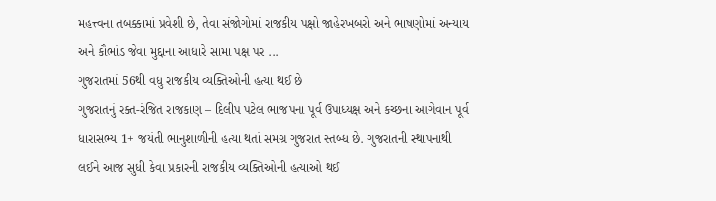મહત્ત્વના તબક્કામાં પ્રવેશી છે, તેવા સંજોગોમાં રાજકીય પક્ષો જાહેરખબરો અને ભાષણોમાં અન્યાય અને કૌભાંડ જેવા મુદ્દાના આધારે સામા પક્ષ પર ...
ગુજરાતમાં 56થી વધુ રાજકીય વ્યક્તિઓની હત્યા થઈ છે
ગુજરાતનું રક્ત-રંજિત રાજકાણ – દિલીપ પટેલ ભાજપના પૂર્વ ઉપાધ્યક્ષ અને કચ્છના આગેવાન પૂર્વ ધારાસભ્ય 1+ જયંતી ભાનુશાળીની હત્યા થતાં સમગ્ર ગુજરાત સ્તબ્ધ છે. ગુજરાતની સ્થાપનાથી લઈને આજ સુધી કેવા પ્રકારની રાજકીય વ્યક્તિઓની હત્યાઓ થઈ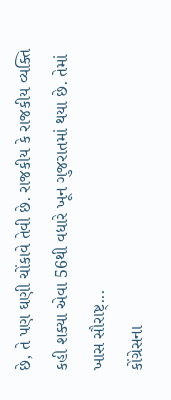છે, તે પણ ઘણી ચોંકાવે તેવી છે. રાજકીય કે રાજકીય વ્યક્તિ કહી શક્યા એવા 56થી વધારે ખૂન ગુજરાતમાં થયા છે. તેમાં ખાસ સૌરાષ્ટ્...
કોંગ્રેસના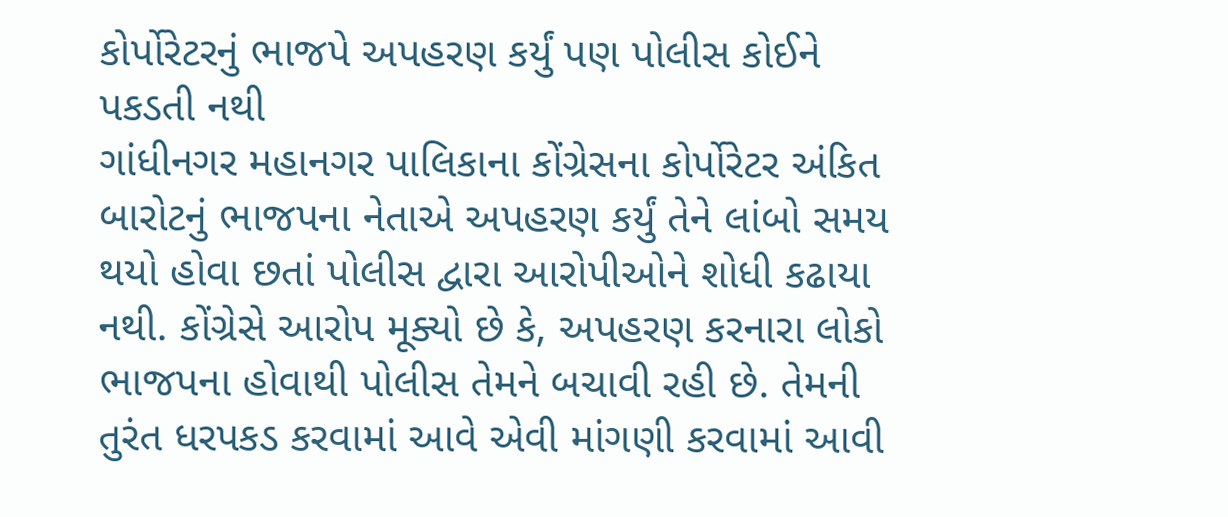કોર્પોરેટરનું ભાજપે અપહરણ કર્યું પણ પોલીસ કોઈને પકડતી નથી
ગાંધીનગર મહાનગર પાલિકાના કોંગ્રેસના કોર્પોરેટર અંકિત બારોટનું ભાજપના નેતાએ અપહરણ કર્યું તેને લાંબો સમય થયો હોવા છતાં પોલીસ દ્વારા આરોપીઓને શોધી કઢાયા નથી. કોંગ્રેસે આરોપ મૂક્યો છે કે, અપહરણ કરનારા લોકો ભાજપના હોવાથી પોલીસ તેમને બચાવી રહી છે. તેમની તુરંત ધરપકડ કરવામાં આવે એવી માંગણી કરવામાં આવી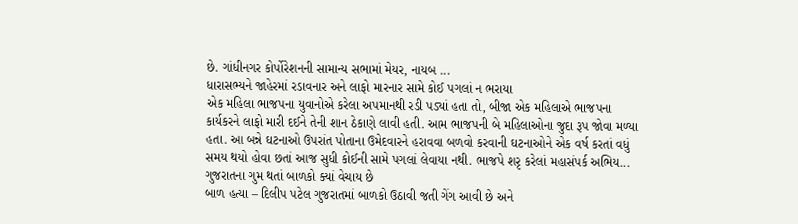છે. ગાંધીનગર કોર્પોરેશનની સામાન્ય સભામાં મેયર, નાયબ ...
ધારાસભ્યને જાહેરમાં રડાવનાર અને લાફો મારનાર સામે કોઈ પગલાં ન ભરાયા
એક મહિલા ભાજપના યુવાનોએ કરેલા અપમાનથી રડી પડ્યાં હતા તો, બીજા એક મહિલાએ ભાજપના કાર્યકરને લાફો મારી દઈને તેની શાન ઠેકાણે લાવી હતી. આમ ભાજપની બે મહિલાઓના જુદા રૂપ જોવા મળ્યા હતા. આ બન્ને ઘટનાઓ ઉપરાંત પોતાના ઉમેદવારને હરાવવા બળવો કરવાની ઘટનાઓને એક વર્ષ કરતાં વધું સમય થયો હોવા છતાં આજ સુધી કોઈની સામે પગલાં લેવાયા નથી. ભાજપે શરૃ કરેલાં મહાસંપર્ક અભિય...
ગુજરાતના ગુમ થતાં બાળકો ક્યાં વેચાય છે
બાળ હત્યા – દિલીપ પટેલ ગુજરાતમાં બાળકો ઉઠાવી જતી ગેંગ આવી છે અને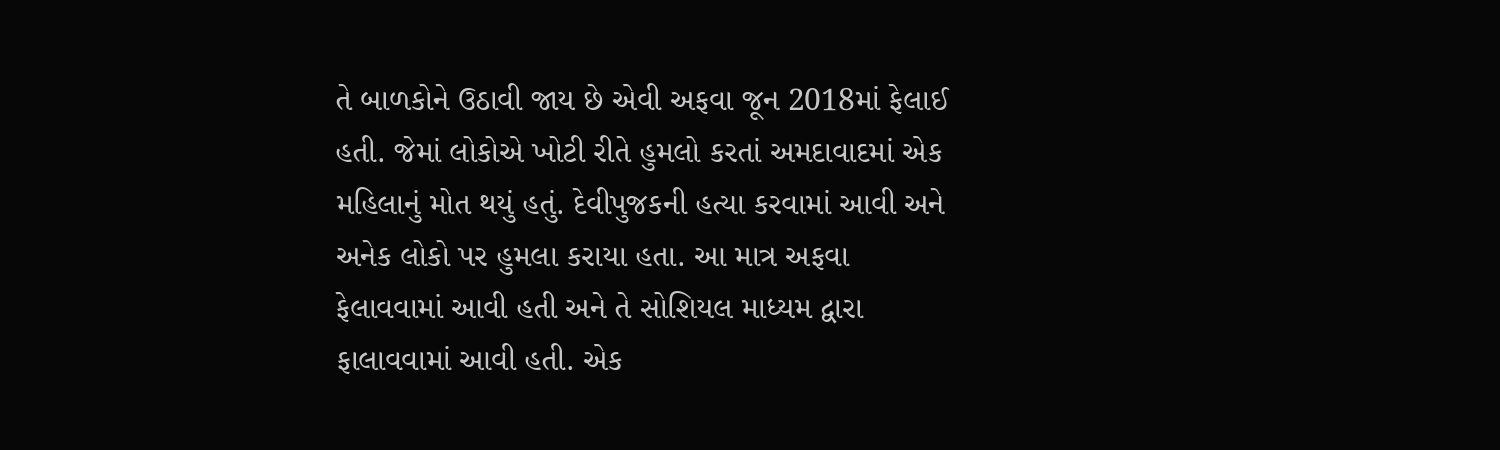તે બાળકોને ઉઠાવી જાય છે એવી અફવા જૂન 2018માં ફેલાઈ હતી. જેમાં લોકોએ ખોટી રીતે હુમલો કરતાં અમદાવાદમાં એક મહિલાનું મોત થયું હતું. દેવીપુજકની હત્યા કરવામાં આવી અને અનેક લોકો પર હુમલા કરાયા હતા. આ માત્ર અફવા ફેલાવવામાં આવી હતી અને તે સોશિયલ માધ્યમ દ્વારા ફાલાવવામાં આવી હતી. એક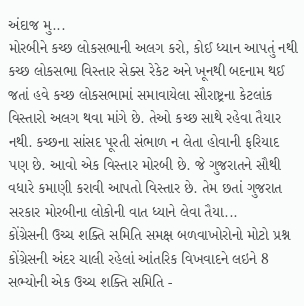અંદાજ મુ...
મોરબીને કચ્છ લોકસભાની અલગ કરો, કોઈ ધ્યાન આપતું નથી
કચ્છ લોકસભા વિસ્તાર સેક્સ રેકેટ અને ખૂનથી બદનામ થઈ જતાં હવે કચ્છ લોકસભામાં સમાવાયેલા સૌરાષ્ટ્રના કેટલાંક વિસ્તારો અલગ થવા માંગે છે. તેઓ કચ્છ સાથે રહેવા તૈયાર નથી. કચ્છના સાંસદ પૂરતી સંભાળ ન લેતા હોવાની ફરિયાદ પણ છે. આવો એક વિસ્તાર મોરબી છે. જે ગુજરાતને સૌથી વધારે કમાણી કરાવી આપતો વિસ્તાર છે. તેમ છતાં ગુજરાત સરકાર મોરબીના લોકોની વાત ધ્યાને લેવા તૈયા...
કોંગ્રેસની ઉચ્ચ શક્તિ સમિતિ સમક્ષ બળવાખોરોનો મોટો પ્રશ્ન
કોંગ્રેસની અંદર ચાલી રહેલાં આંતરિક વિખવાદને લઇને 8 સભ્યોની એક ઉચ્ચ શક્તિ સમિતિ -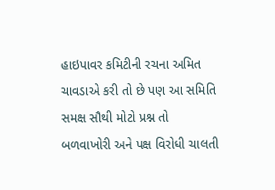હાઇપાવર કમિટીની રચના અમિત ચાવડાએ કરી તો છે પણ આ સમિતિ સમક્ષ સૌથી મોટો પ્રશ્ન તો બળવાખોરી અને પક્ષ વિરોધી ચાલતી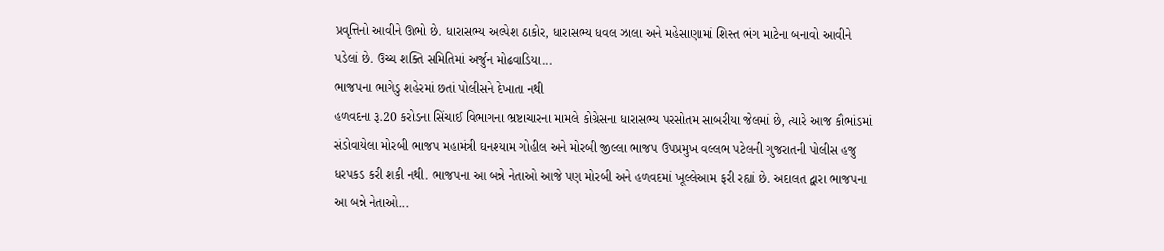પ્રવૃત્તિનો આવીને ઊભો છે. ધારાસભ્ય અલ્પેશ ઠાકોર, ધારાસભ્ય ધવલ ઝાલા અને મહેસાણામાં શિસ્ત ભંગ માટેના બનાવો આવીને પડેલાં છે. ઉચ્ચ શક્તિ સમિતિમાં અર્જુન મોઢવાડિયા...
ભાજપના ભાગેડુ શહેરમાં છતાં પોલીસને દેખાતા નથી
હળવદના રૂ.20 કરોડના સિંચાઈ વિભાગના ભ્રષ્ટાચારના મામલે કોગ્રેસના ધારાસભ્ય પરસોતમ સાબરીયા જેલમાં છે, ત્યારે આજ કૌભાંડમાં સંડોવાયેલા મોરબી ભાજપ મહામંત્રી ઘનશ્યામ ગોહીલ અને મોરબી જીલ્લા ભાજપ ઉપપ્રમુખ વલ્લભ પટેલની ગુજરાતની પોલીસ હજુ ધરપકડ કરી શકી નથી. ભાજપના આ બન્ને નેતાઓ આજે પણ મોરબી અને હળવદમાં ખૂલ્લેઆમ ફરી રહ્યાં છે. અદાલત દ્વારા ભાજપના આ બન્ને નેતાઓ...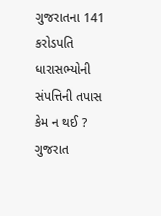ગુજરાતના 141 કરોડપતિ ધારાસભ્યોની સંપત્તિની તપાસ કેમ ન થઈ ?
ગુજરાત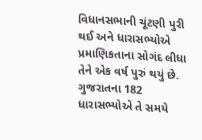વિધાનસભાની ચૂંટણી પુરી થઈ અને ધારાસભ્યોએ પ્રમાણિકતાના સોગંદ લીધા તેને એક વર્ષ પુરું થયું છે. ગુજરાતના 182 ધારાસભ્યોએ તે સમયે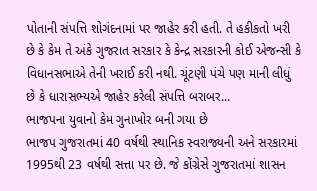પોતાની સંપત્તિ શોગંદનામાં પર જાહેર કરી હતી. તે હકીકતો ખરી છે કે કેમ તે અંકે ગુજરાત સરકાર કે કેન્દ્ર સરકારની કોઈ એજન્સી કે વિધાનસભાએ તેની ખરાઈ કરી નથી. ચૂંટણી પંચે પણ માની લીધું છે કે ધારાસભ્યએ જાહેર કરેલી સંપત્તિ બરાબર...
ભાજપના યુવાનો કેમ ગુનાખોર બની ગયા છે
ભાજપ ગુજરાતમાં 40 વર્ષથી સ્થાનિક સ્વરાજ્યની અને સરકારમાં 1995થી 23 વર્ષથી સત્તા પર છે. જે કોંગ્રેસે ગુજરાતમાં શાસન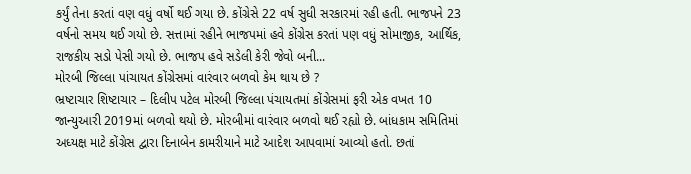કર્યું તેના કરતાં વણ વધું વર્ષો થઈ ગયા છે. કોંગ્રેસે 22 વર્ષ સુધી સરકારમાં રહી હતી. ભાજપને 23 વર્ષનો સમય થઈ ગયો છે. સત્તામાં રહીને ભાજપમાં હવે કોંગ્રેસ કરતાં પણ વધું સોમાજીક, આર્થિક, રાજકીય સડો પેસી ગયો છે. ભાજપ હવે સડેલી કેરી જેવો બની...
મોરબી જિલ્લા પાંચાયત કોંગ્રેસમાં વારંવાર બળવો કેમ થાય છે ?
ભ્રષ્ટાચાર શિષ્ટાચાર – દિલીપ પટેલ મોરબી જિલ્લા પંચાયતમાં કોંગ્રેસમાં ફરી એક વખત 10 જાન્યુઆરી 2019માં બળવો થયો છે. મોરબીમાં વારંવાર બળવો થઈ રહ્યો છે. બાંધકામ સમિતિમાં અધ્યક્ષ માટે કોંગ્રેસ દ્વારા દિનાબેન કામરીયાને માટે આદેશ આપવામાં આવ્યો હતો. છતાં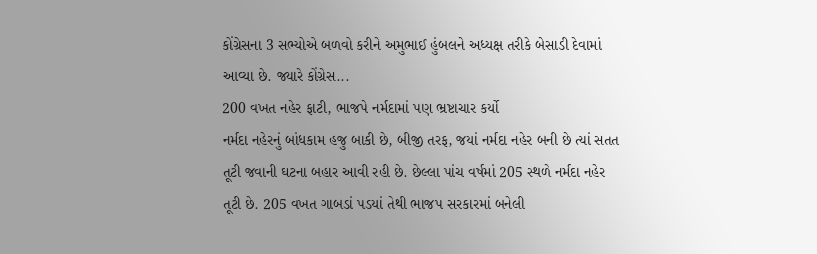કોંગ્રેસના 3 સભ્યોએ બળવો કરીને અમુભાઈ હુંબલને અધ્યક્ષ તરીકે બેસાડી દેવામાં આવ્યા છે. જ્યારે કોંગ્રેસ...
200 વખત નહેર ફાટી, ભાજપે નર્મદામાં પણ ભ્રષ્ટાચાર કર્યો
નર્મદા નહેરનું બાંધકામ હજુ બાકી છે, બીજી તરફ, જયાં નર્મદા નહેર બની છે ત્યાં સતત તૂટી જવાની ઘટના બહાર આવી રહી છે. છેલ્લા પાંચ વર્ષમાં 205 સ્થળે નર્મદા નહેર તૂટી છે. 205 વખત ગાબડાં પડયાં તેથી ભાજપ સરકારમાં બનેલી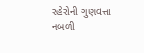રહેરોની ગુણવત્તા નબળી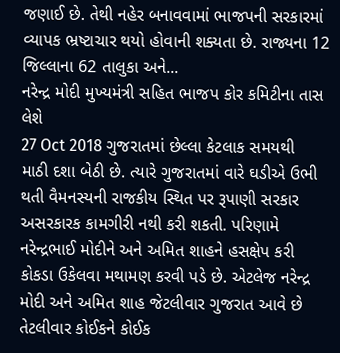જણાઈ છે. તેથી નહેર બનાવવામાં ભાજપની સરકારમાં વ્યાપક ભ્રષ્ટાચાર થયો હોવાની શક્યતા છે. રાજ્યના 12 જિલ્લાના 62 તાલુકા અને...
નરેન્દ્ર મોદી મુખ્યમંત્રી સહિત ભાજપ કોર કમિટીના તાસ લેશે
27 Oct 2018 ગુજરાતમાં છેલ્લા કેટલાક સમયથી માઠી દશા બેઠી છે. ત્યારે ગુજરાતમાં વારે ઘડીએ ઉભી થતી વૈમનસ્યની રાજકીય સ્થિત પર રૂપાણી સરકાર અસરકારક કામગીરી નથી કરી શકતી. પરિણામે નરેન્દ્રભાઈ મોદીને અને અમિત શાહને હસક્ષેપ કરી કોકડા ઉકેલવા મથામણ કરવી પડે છે. એટલેજ નરેન્દ્ર મોદી અને અમિત શાહ જેટલીવાર ગુજરાત આવે છે તેટલીવાર કોઈકને કોઈક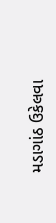મડાગાંઠ ઉકેલવા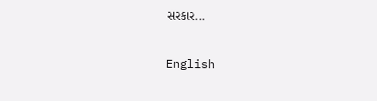સરકાર...

English